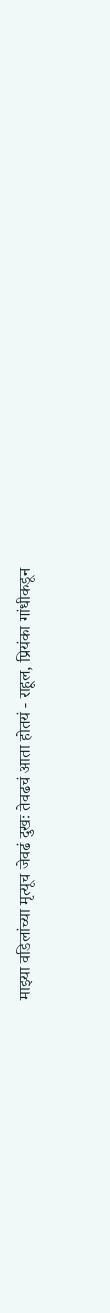माझ्या वडिलांच्या मृत्यूच जेवढं दुखः तेवढचं आता होतयं - राहूल, प्रियंका गांधीकडून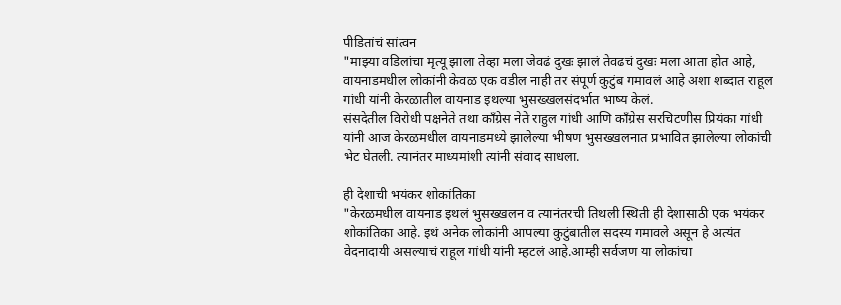पीडितांचं सांत्वन
"माझ्या वडिलांचा मृत्यू झाला तेव्हा मला जेवढं दुखः झालं तेवढचं दुखः मला आता होत आहे, वायनाडमधील लोकांनी केवळ एक वडील नाही तर संपूर्ण कुटुंब गमावलं आहे अशा शब्दात राहूल गांधी यांनी केरळातील वायनाड इथल्या भुसख्खलसंदर्भात भाष्य केलं.
संसदेतील विरोधी पक्षनेते तथा कॉंग्रेस नेते राहुल गांधी आणि काँग्रेस सरचिटणीस प्रियंका गांधी यांनी आज केरळमधील वायनाडमध्ये झालेल्या भीषण भुसख्खलनात प्रभावित झालेल्या लोकांची भेट घेतली. त्यानंतर माध्यमांशी त्यांनी संवाद साधला.

ही देशाची भयंकर शोकांतिका
"केरळमधील वायनाड इथलं भुसख्खलन व त्यानंतरची तिथली स्थिती ही देशासाठी एक भयंकर शोकांतिका आहे. इथं अनेक लोकांनी आपल्या कुटुंबातील सदस्य गमावले असून हे अत्यंत वेदनादायी असल्याचं राहूल गांधी यांनी म्हटलं आहे.आम्ही सर्वजण या लोकांचा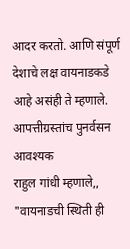आदर करतो. आणि संपूर्ण देशाचे लक्ष वायनाडकडे आहे असंही ते म्हणाले.
आपत्तीग्रस्तांच पुनर्वसन आवश्यक
राहुल गांधी म्हणाले,, "वायनाडची स्थिती ही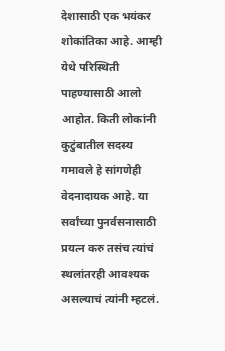देशासाठी एक भयंकर शोकांतिका आहे. आम्ही येथे परिस्थिती पाहण्यासाठी आलो आहोत. किती लोकांनी कुटुंबातील सदस्य गमावले हे सांगणेही वेदनादायक आहे. या सर्वांच्या पुनर्वसनासाठी प्रयत्न करु तसंच त्यांचं स्थलांतरही आवश्यक असल्याचं त्यांनी म्हटलं.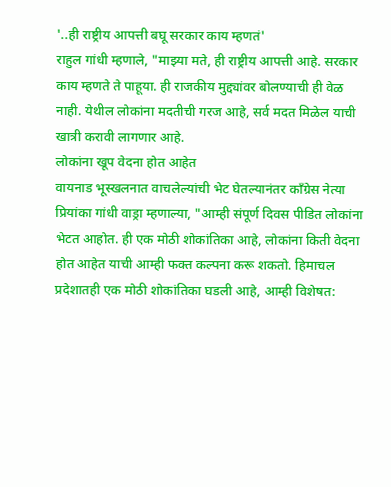'..ही राष्ट्रीय आपत्ती बघू सरकार काय म्हणतं'
राहुल गांधी म्हणाले, "माझ्या मते, ही राष्ट्रीय आपत्ती आहे. सरकार काय म्हणते ते पाहूया. ही राजकीय मुद्द्यांवर बोलण्याची ही वेळ नाही. येथील लोकांना मदतीची गरज आहे, सर्व मदत मिळेल याची खात्री करावी लागणार आहे.
लोकांना खूप वेदना होत आहेत
वायनाड भूस्खलनात वाचलेल्यांची भेट घेतल्यानंतर काँग्रेस नेत्या प्रियांका गांधी वाड्रा म्हणाल्या, "आम्ही संपूर्ण दिवस पीडित लोकांना भेटत आहोत. ही एक मोठी शोकांतिका आहे, लोकांना किती वेदना होत आहेत याची आम्ही फक्त कल्पना करू शकतो. हिमाचल प्रदेशातही एक मोठी शोकांतिका घडली आहे, आम्ही विशेषत: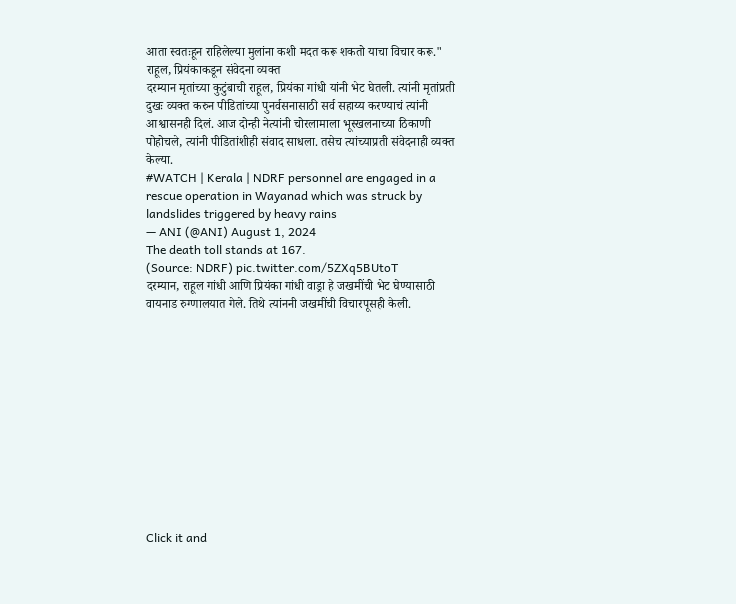आता स्वतःहून राहिलेल्या मुलांना कशी मदत करू शकतो याचा विचार करू."
राहूल, प्रियंकाकडून संवेदना व्यक्त
दरम्यान मृतांच्या कुटुंबाची राहूल, प्रियंका गांधी यांनी भेट घेतली. त्यांनी मृतांप्रती दुखः व्यक्त करुन पीडितांच्या पुनर्वसनासाठी सर्व सहाय्य करण्याचं त्यांनी आश्वासनही दिलं. आज दोन्ही नेत्यांनी चोरलामाला भूस्खलनाच्या ठिकाणी पोहोचले, त्यांनी पीडितांशीही संवाद साधला. तसेच त्यांच्याप्रती संवेदनाही व्यक्त केल्या.
#WATCH | Kerala | NDRF personnel are engaged in a rescue operation in Wayanad which was struck by landslides triggered by heavy rains
— ANI (@ANI) August 1, 2024
The death toll stands at 167.
(Source: NDRF) pic.twitter.com/5ZXq5BUtoT
दरम्यान, राहूल गांधी आणि प्रियंका गांधी वाड्रा हे जखमींची भेट घेण्यासाठी वायनाड रुग्णालयात गेले. तिथे त्यांननी जखमींची विचारपूसही केली.












Click it and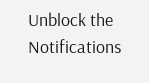Unblock the Notifications